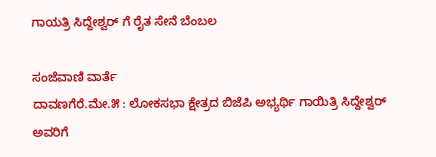ಗಾಯತ್ರಿ ಸಿದ್ದೇಶ್ವರ್ ಗೆ ರೈತ ಸೇನೆ ಬೆಂಬಲ

ಸಂಜೆವಾಣಿ ವಾರ್ತೆ
ದಾವಣಗೆರೆ.ಮೇ.೫ : ಲೋಕಸಭಾ ಕ್ಷೇತ್ರದ ಬಿಜೆಪಿ ಅಭ್ಯರ್ಥಿ ಗಾಯಿತ್ರಿ ಸಿದ್ದೇಶ್ವರ್ ಅವರಿಗೆ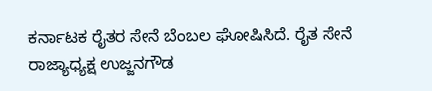ಕರ್ನಾಟಕ ರೈತರ ಸೇನೆ ಬೆಂಬಲ ಘೋಷಿಸಿದೆ. ರೈತ ಸೇನೆ ರಾಜ್ಯಾಧ್ಯಕ್ಷ ಉಜ್ಜನಗೌಡ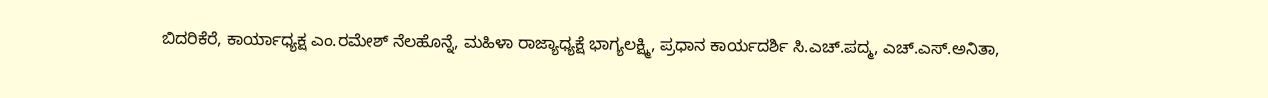ಬಿದರಿಕೆರೆ, ಕಾರ್ಯಾಧ್ಯಕ್ಷ ಎಂ.ರಮೇಶ್ ನೆಲಹೊನ್ನೆ, ಮಹಿಳಾ ರಾಜ್ಯಾಧ್ಯಕ್ಷೆ ಭಾಗ್ಯಲಕ್ಷ್ಮಿ, ಪ್ರಧಾನ ಕಾರ್ಯದರ್ಶಿ ಸಿ.ಎಚ್.ಪದ್ಮ, ಎಚ್.ಎಸ್.ಅನಿತಾ,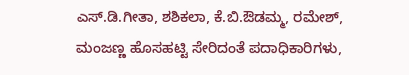ಎಸ್.ಡಿ.ಗೀತಾ, ಶಶಿಕಲಾ, ಕೆ.ಬಿ.ಔಡಮ್ಮ, ರಮೇಶ್, ಮಂಜಣ್ಣ ಹೊಸಹಟ್ಟಿ ಸೇರಿದಂತೆ ಪದಾಧಿಕಾರಿಗಳು,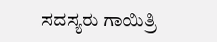ಸದಸ್ಯರು ಗಾಯಿತ್ರಿ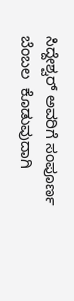ಸಿದ್ದೇಶ್ವರ್ ಅವರಿಗೆ ಸಂಪೂರ್ಣ ಬೆಂಬಲ  ಕೊಡುವುದಾಗಿ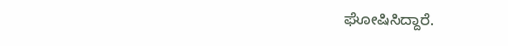ಘೋಷಿಸಿದ್ದಾರೆ.